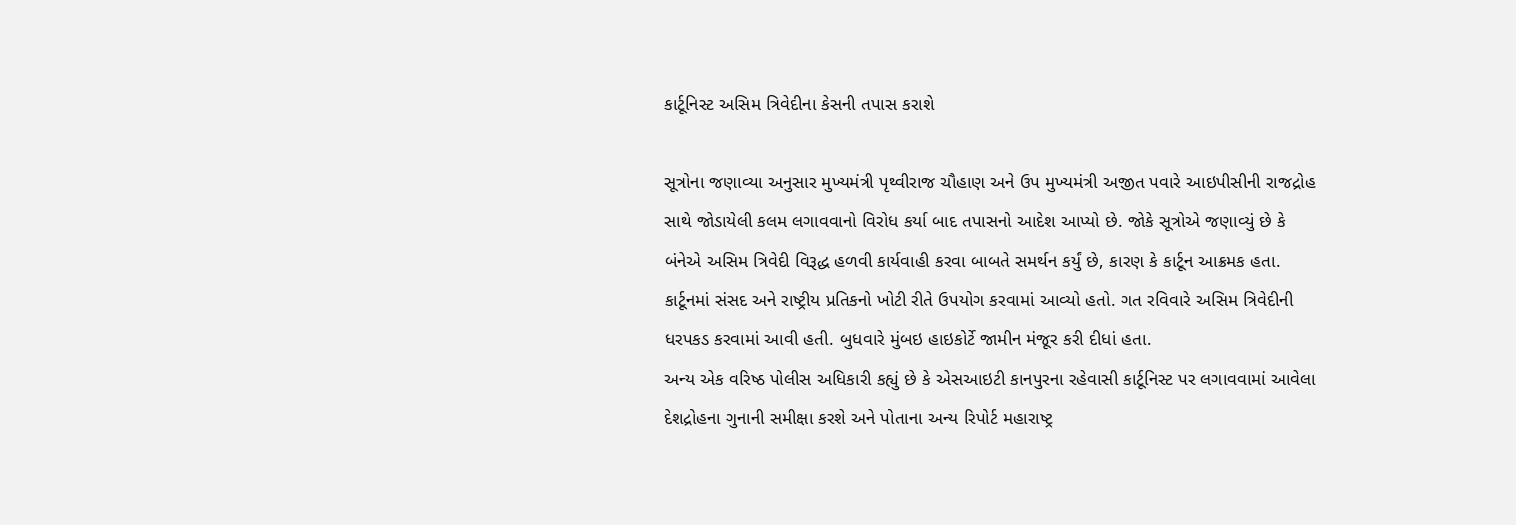કાર્ટૂનિસ્ટ અસિમ ત્રિવેદીના કેસની તપાસ કરાશે

સૂત્રોના જણાવ્યા અનુસાર મુખ્યમંત્રી પૃથ્વીરાજ ચૌહાણ અને ઉપ મુખ્યમંત્રી અજીત પવારે આઇપીસીની રાજદ્રોહ સાથે જોડાયેલી કલમ લગાવવાનો વિરોધ કર્યા બાદ તપાસનો આદેશ આપ્યો છે. જોકે સૂત્રોએ જણાવ્યું છે કે બંનેએ અસિમ ત્રિવેદી વિરૂદ્ધ હળવી કાર્યવાહી કરવા બાબતે સમર્થન કર્યું છે, કારણ કે કાર્ટૂન આક્રમક હતા. કાર્ટૂનમાં સંસદ અને રાષ્ટ્રીય પ્રતિકનો ખોટી રીતે ઉપયોગ કરવામાં આવ્યો હતો. ગત રવિવારે અસિમ ત્રિવેદીની ધરપકડ કરવામાં આવી હતી. બુધવારે મુંબઇ હાઇકોર્ટે જામીન મંજૂર કરી દીધાં હતા.
અન્ય એક વરિષ્ઠ પોલીસ અધિકારી કહ્યું છે કે એસઆઇટી કાનપુરના રહેવાસી કાર્ટૂનિસ્ટ પર લગાવવામાં આવેલા દેશદ્રોહના ગુનાની સમીક્ષા કરશે અને પોતાના અન્ય રિપોર્ટ મહારાષ્ટ્ર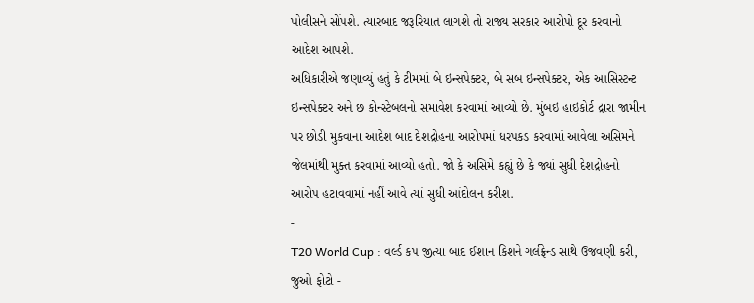પોલીસને સોંપશે. ત્યારબાદ જરૂરિયાત લાગશે તો રાજ્ય સરકાર આરોપો દૂર કરવાનો આદેશ આપશે.
અધિકારીએ જણાવ્યું હતું કે ટીમમાં બે ઇન્સપેક્ટર, બે સબ ઇન્સપેક્ટર, એક આસિસ્ટન્ટ ઇન્સપેક્ટર અને છ કોન્સ્ટેબલનો સમાવેશ કરવામાં આવ્યો છે. મુંબઇ હાઇકોર્ટ દ્રારા જામીન પર છોડી મુકવાના આદેશ બાદ દેશદ્રોહના આરોપમાં ધરપકડ કરવામાં આવેલા અસિમને જેલમાંથી મુક્ત કરવામાં આવ્યો હતો. જો કે અસિમે કહ્યું છે કે જ્યાં સુધી દેશદ્રોહનો આરોપ હટાવવામાં નહીં આવે ત્યાં સુધી આંદોલન કરીશ.
-
T20 World Cup : વર્લ્ડ કપ જીત્યા બાદ ઈશાન કિશને ગર્લફ્રેન્ડ સાથે ઉજવણી કરી, જુઓ ફોટો -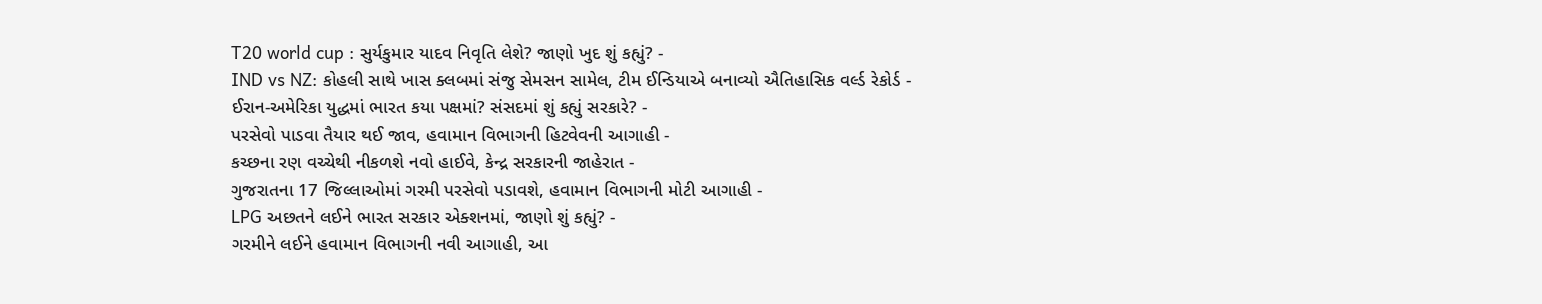T20 world cup : સુર્યકુમાર યાદવ નિવૃતિ લેશે? જાણો ખુદ શું કહ્યું? -
IND vs NZ: કોહલી સાથે ખાસ ક્લબમાં સંજુ સેમસન સામેલ, ટીમ ઈન્ડિયાએ બનાવ્યો ઐતિહાસિક વર્લ્ડ રેકોર્ડ -
ઈરાન-અમેરિકા યુદ્ધમાં ભારત કયા પક્ષમાં? સંસદમાં શું કહ્યું સરકારે? -
પરસેવો પાડવા તૈયાર થઈ જાવ, હવામાન વિભાગની હિટવેવની આગાહી -
કચ્છના રણ વચ્ચેથી નીકળશે નવો હાઈવે, કેન્દ્ર સરકારની જાહેરાત -
ગુજરાતના 17 જિલ્લાઓમાં ગરમી પરસેવો પડાવશે, હવામાન વિભાગની મોટી આગાહી -
LPG અછતને લઈને ભારત સરકાર એક્શનમાં, જાણો શું કહ્યું? -
ગરમીને લઈને હવામાન વિભાગની નવી આગાહી, આ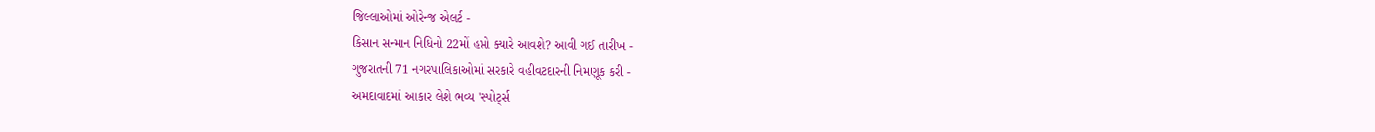જિલ્લાઓમાં ઓરેન્જ એલર્ટ -
કિસાન સન્માન નિધિનો 22મોં હપ્તો ક્યારે આવશે? આવી ગઈ તારીખ -
ગુજરાતની 71 નગરપાલિકાઓમાં સરકારે વહીવટદારની નિમણૂક કરી -
અમદાવાદમાં આકાર લેશે ભવ્ય 'સ્પોર્ટ્સ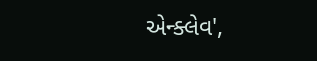એન્ક્લેવ',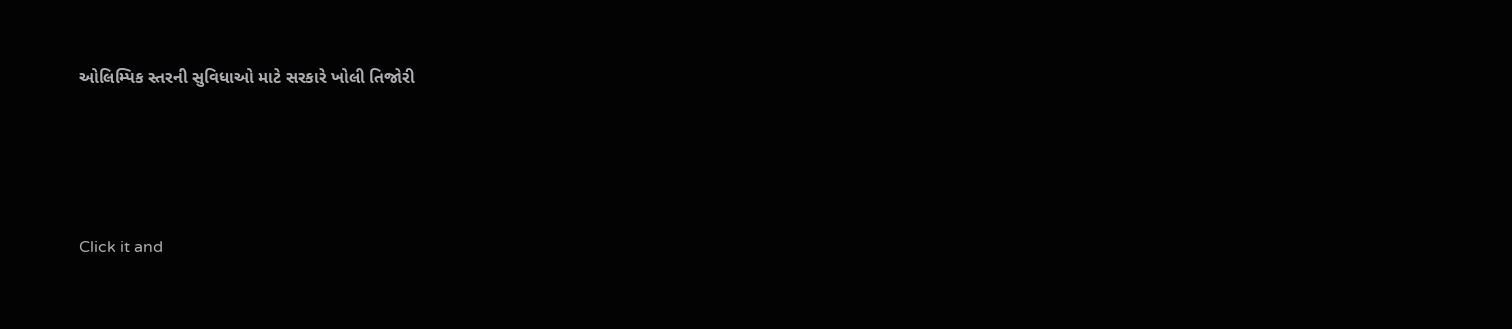ઓલિમ્પિક સ્તરની સુવિધાઓ માટે સરકારે ખોલી તિજોરી




Click it and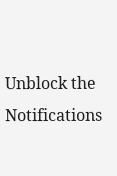Unblock the Notifications